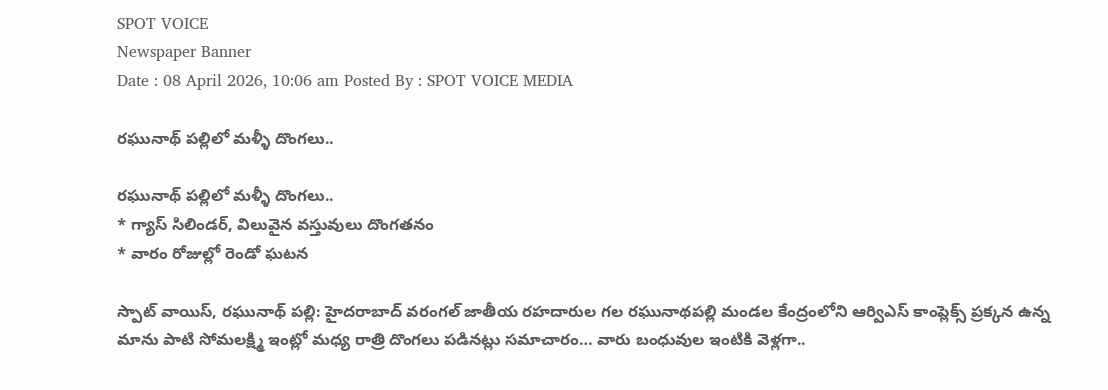SPOT VOICE
Newspaper Banner
Date : 08 April 2026, 10:06 am Posted By : SPOT VOICE MEDIA

రఘునాథ్ పల్లిలో మళ్ళీ దొంగలు..

రఘునాథ్ పల్లిలో మళ్ళీ దొంగలు..
* గ్యాస్ సిలిండర్, విలువైన వస్తువులు దొంగతనం
* వారం రోజుల్లో రెండో ఘటన

స్పాట్ వాయిస్, రఘునాథ్ పల్లి: హైదరాబాద్ వరంగల్ జాతీయ రహదారుల గల రఘునాథపల్లి మండల కేంద్రంలోని ఆర్విఎస్ కాంప్లెక్స్ ప్రక్కన ఉన్న మాను పాటి సోమలక్ష్మి ఇంట్లో మధ్య రాత్రి దొంగలు పడినట్లు సమాచారం… వారు బంధువుల ఇంటికి వెళ్లగా..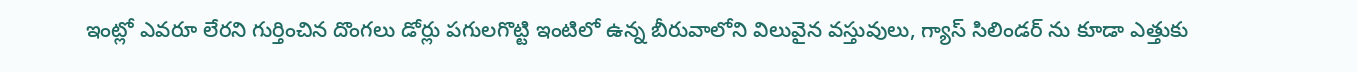ఇంట్లో ఎవరూ లేరని గుర్తించిన దొంగలు డోర్లు పగులగొట్టి ఇంటిలో ఉన్న బీరువాలోని విలువైన వస్తువులు, గ్యాస్ సిలిండర్ ను కూడా ఎత్తుకు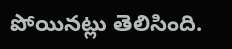పోయినట్లు తెలిసింది.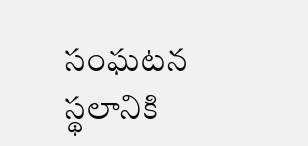సంఘటన స్థలానికి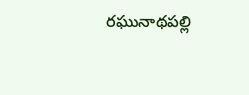రఘునాథపల్లి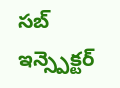సబ్ ఇన్స్పెక్టర్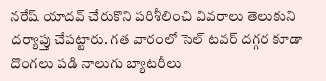నరేష్ యాదవ్ చేరుకొని పరిశీలించి వివరాలు తెలుకుని దర్యాప్తు చేపట్టారు. గత వారంలో సెల్ టవర్ దగ్గర కూడా దొంగలు పడి నాలుగు బ్యాటరీలు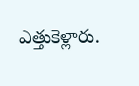ఎత్తుకెళ్లారు.